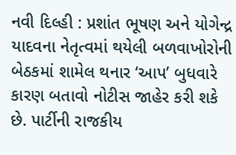નવી દિલ્હી : પ્રશાંત ભૂષણ અને યોગેન્દ્ર યાદવના નેતૃત્વમાં થયેલી બળવાખોરોની બેઠકમાં શામેલ થનાર ‘આપ’ બુધવારે કારણ બતાવો નોટીસ જાહેર કરી શકે છે. પાર્ટીની રાજકીય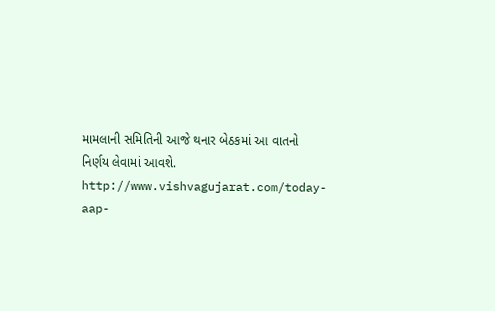મામલાની સમિતિની આજે થનાર બેઠકમાં આ વાતનો નિર્ણય લેવામાં આવશે.
http://www.vishvagujarat.com/today-aap-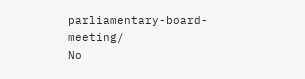parliamentary-board-meeting/
No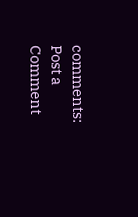comments:
Post a Comment